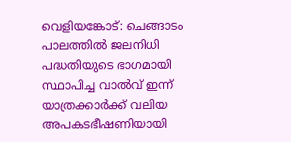വെളിയങ്കോട്: ചെങ്ങാടം പാലത്തിൽ ജലനിധി പദ്ധതിയുടെ ഭാഗമായി സ്ഥാപിച്ച വാൽവ് ഇന്ന് യാത്രക്കാർക്ക് വലിയ അപകടഭീഷണിയായി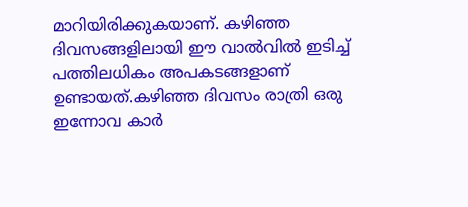മാറിയിരിക്കുകയാണ്. കഴിഞ്ഞ ദിവസങ്ങളിലായി ഈ വാൽവിൽ ഇടിച്ച് പത്തിലധികം അപകടങ്ങളാണ് ഉണ്ടായത്.കഴിഞ്ഞ ദിവസം രാത്രി ഒരു ഇന്നോവ കാർ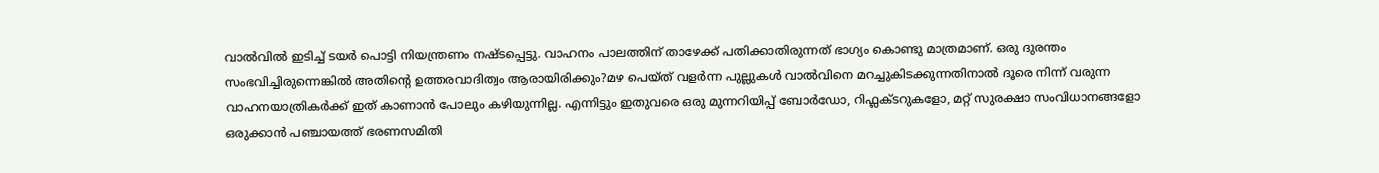വാൽവിൽ ഇടിച്ച് ടയർ പൊട്ടി നിയന്ത്രണം നഷ്ടപ്പെട്ടു. വാഹനം പാലത്തിന് താഴേക്ക് പതിക്കാതിരുന്നത് ഭാഗ്യം കൊണ്ടു മാത്രമാണ്. ഒരു ദുരന്തം സംഭവിച്ചിരുന്നെങ്കിൽ അതിന്റെ ഉത്തരവാദിത്വം ആരായിരിക്കും?മഴ പെയ്ത് വളർന്ന പുല്ലുകൾ വാൽവിനെ മറച്ചുകിടക്കുന്നതിനാൽ ദൂരെ നിന്ന് വരുന്ന വാഹനയാത്രികർക്ക് ഇത് കാണാൻ പോലും കഴിയുന്നില്ല. എന്നിട്ടും ഇതുവരെ ഒരു മുന്നറിയിപ്പ് ബോർഡോ, റിഫ്ലക്ടറുകളോ, മറ്റ് സുരക്ഷാ സംവിധാനങ്ങളോ ഒരുക്കാൻ പഞ്ചായത്ത് ഭരണസമിതി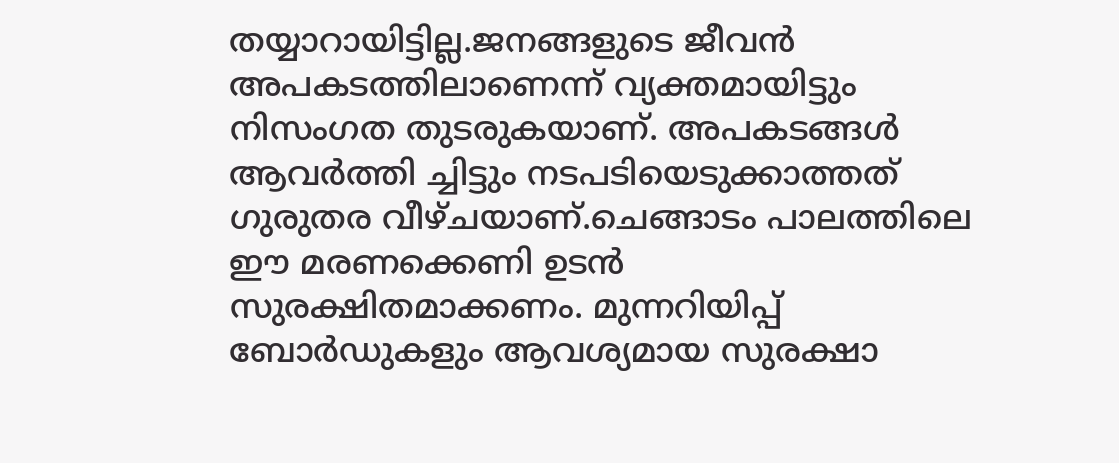തയ്യാറായിട്ടില്ല.ജനങ്ങളുടെ ജീവൻ അപകടത്തിലാണെന്ന് വ്യക്തമായിട്ടും നിസംഗത തുടരുകയാണ്. അപകടങ്ങൾ ആവർത്തി ച്ചിട്ടും നടപടിയെടുക്കാത്തത് ഗുരുതര വീഴ്ചയാണ്.ചെങ്ങാടം പാലത്തിലെ ഈ മരണക്കെണി ഉടൻ സുരക്ഷിതമാക്കണം. മുന്നറിയിപ്പ് ബോർഡുകളും ആവശ്യമായ സുരക്ഷാ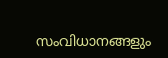സംവിധാനങ്ങളും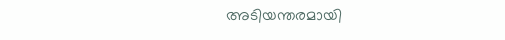അടിയന്തരമായി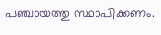പഞ്ചായത്തു സ്ഥാപിക്കണം.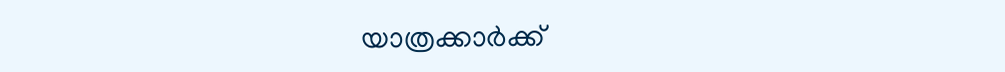യാത്രക്കാർക്ക്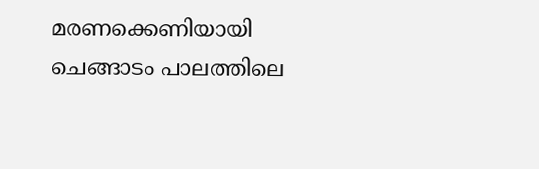മരണക്കെണിയായി ചെങ്ങാടം പാലത്തിലെ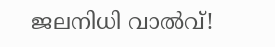ജലനിധി വാൽവ്!